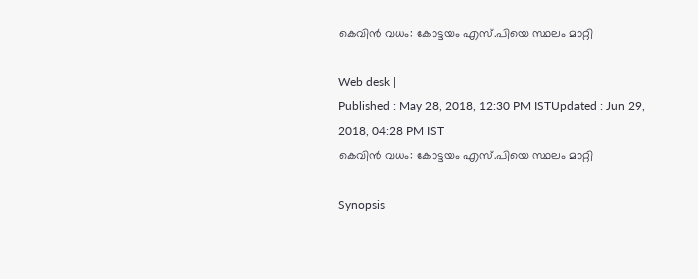കെവിന്‍ വധം: കോട്ടയം എസ്.പിയെ സ്ഥലം മാറ്റി

Web desk |
Published : May 28, 2018, 12:30 PM ISTUpdated : Jun 29, 2018, 04:28 PM IST
കെവിന്‍ വധം: കോട്ടയം എസ്.പിയെ സ്ഥലം മാറ്റി

Synopsis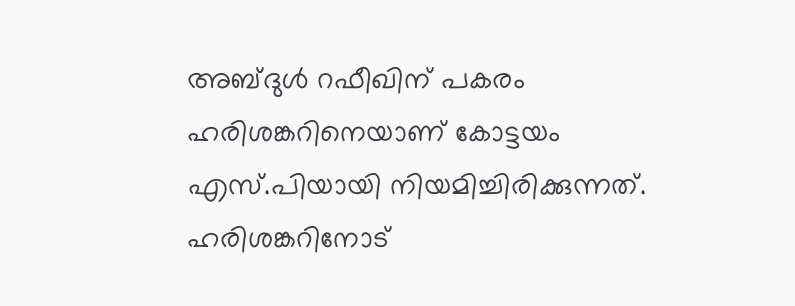അബ്ദുൾ റഫീഖിന് പകരം  ഹരിശങ്കറിനെയാണ് കോട്ടയം എസ്.പിയായി നിയമിച്ചിരിക്കുന്നത്. ഹരിശങ്കറിനോട്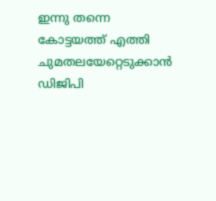ഇന്നു തന്നെ കോട്ടയത്ത് എത്തി ചുമതലയേറ്റെടുക്കാൻ ഡിജിപി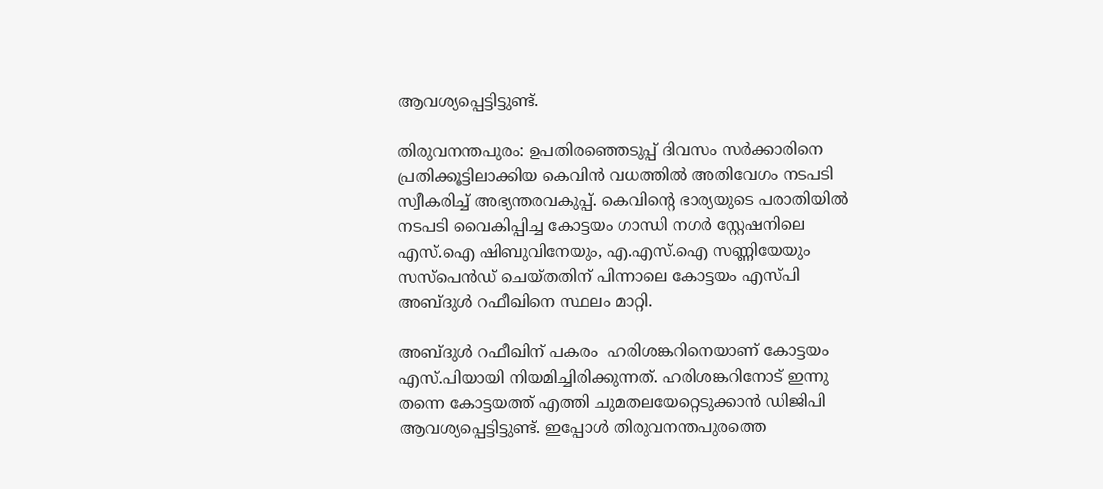ആവശ്യപ്പെട്ടിട്ടുണ്ട്.

തിരുവനന്തപുരം: ഉപതിരഞ്ഞെടുപ്പ് ദിവസം സർക്കാരിനെ പ്രതിക്കൂട്ടിലാക്കിയ കെവിൻ വധത്തിൽ അതിവേഗം നടപടി സ്വീകരിച്ച് അഭ്യന്തരവകുപ്പ്. കെവിന്റെ ഭാര്യയുടെ പരാതിയിൽ നടപടി വൈകിപ്പിച്ച കോട്ടയം ഗാന്ധി നഗർ സ്റ്റേഷനിലെ എസ്.ഐ ഷിബുവിനേയും, എ.എസ്.ഐ സണ്ണിയേയും സസ്പെൻഡ് ചെയ്തതിന് പിന്നാലെ കോട്ടയം എസ്പി  അബ്ദുൾ റഫീഖിനെ സ്ഥലം മാറ്റി.

അബ്ദുൾ റഫീഖിന് പകരം  ഹരിശങ്കറിനെയാണ് കോട്ടയം എസ്.പിയായി നിയമിച്ചിരിക്കുന്നത്. ഹരിശങ്കറിനോട് ഇന്നു തന്നെ കോട്ടയത്ത് എത്തി ചുമതലയേറ്റെടുക്കാൻ ഡിജിപി ആവശ്യപ്പെട്ടിട്ടുണ്ട്. ഇപ്പോൾ തിരുവനന്തപുരത്തെ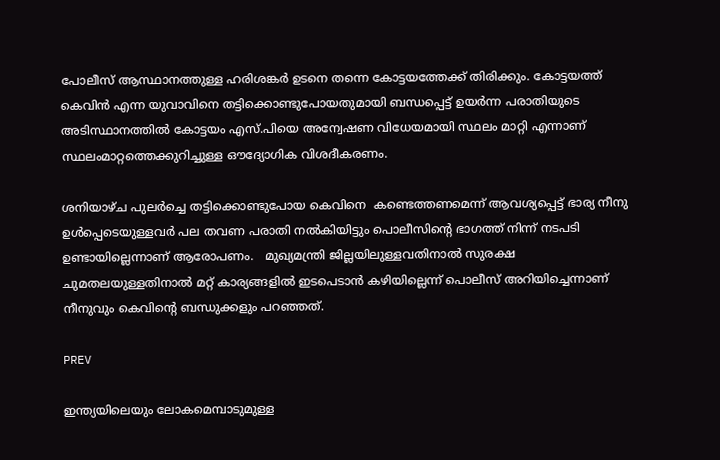പോലീസ് ആസ്ഥാനത്തുള്ള ഹരിശങ്കർ ഉടനെ തന്നെ കോട്ടയത്തേക്ക് തിരിക്കും. കോട്ടയത്ത് കെവിൻ എന്ന യുവാവിനെ തട്ടിക്കൊണ്ടുപോയതുമായി ബന്ധപ്പെട്ട് ഉയർന്ന പരാതിയുടെ അടിസ്ഥാനത്തിൽ കോട്ടയം എസ്.പിയെ അന്വേഷണ വിധേയമായി സ്ഥലം മാറ്റി എന്നാണ് സ്ഥലംമാറ്റത്തെക്കുറിച്ചുള്ള ഔദ്യോഗിക വിശദീകരണം.

ശനിയാഴ്ച പുലർച്ചെ തട്ടിക്കൊണ്ടുപോയ കെവിനെ  കണ്ടെത്തണമെന്ന് ആവശ്യപ്പെട്ട് ഭാര്യ നീനു ഉൾപ്പെടെയുള്ളവർ പല തവണ പരാതി നൽകിയിട്ടും പൊലീസിന്റെ ഭാഗത്ത് നിന്ന് നടപടി ഉണ്ടായില്ലെന്നാണ് ആരോപണം.   മുഖ്യമന്ത്രി ജില്ലയിലുള്ളവതിനാൽ സുരക്ഷ ചുമതലയുള്ളതിനാൽ മറ്റ് കാര്യങ്ങളിൽ ഇടപെടാൻ കഴിയില്ലെന്ന് പൊലീസ് അറിയിച്ചെന്നാണ് നീനുവും കെവിന്റെ ബന്ധുക്കളും പറഞ്ഞത്.

PREV

ഇന്ത്യയിലെയും ലോകമെമ്പാടുമുള്ള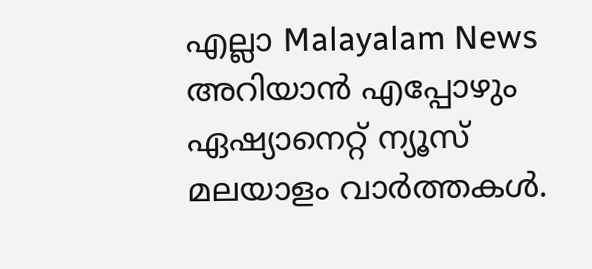എല്ലാ Malayalam News അറിയാൻ എപ്പോഴും ഏഷ്യാനെറ്റ് ന്യൂസ് മലയാളം വാർത്തകൾ.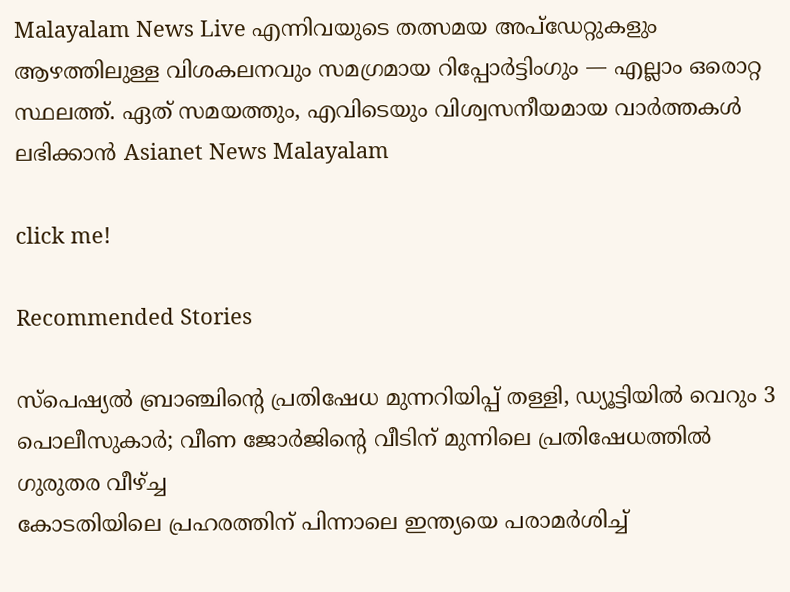Malayalam News Live എന്നിവയുടെ തത്സമയ അപ്‌ഡേറ്റുകളും ആഴത്തിലുള്ള വിശകലനവും സമഗ്രമായ റിപ്പോർട്ടിംഗും — എല്ലാം ഒരൊറ്റ സ്ഥലത്ത്. ഏത് സമയത്തും, എവിടെയും വിശ്വസനീയമായ വാർത്തകൾ ലഭിക്കാൻ Asianet News Malayalam

click me!

Recommended Stories

സ്പെഷ്യൽ ബ്രാഞ്ചിന്റെ പ്രതിഷേധ മുന്നറിയിപ്പ് തള്ളി, ഡ്യൂട്ടിയിൽ വെറും 3 പൊലീസുകാർ; വീണ ജോർജിന്റെ വീടിന് മുന്നിലെ പ്രതിഷേധത്തിൽ ഗുരുതര വീഴ്ച്ച
കോടതിയിലെ പ്രഹരത്തിന് പിന്നാലെ ഇന്ത്യയെ പരാമർശിച്ച്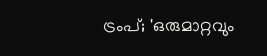ട്രംപ്; 'ഒരുമാറ്റവും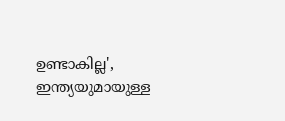ഉണ്ടാകില്ല', ഇന്ത്യയുമായുള്ള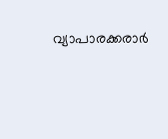വ്യാപാരക്കരാർ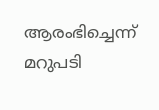ആരംഭിച്ചെന്ന് മറുപടി